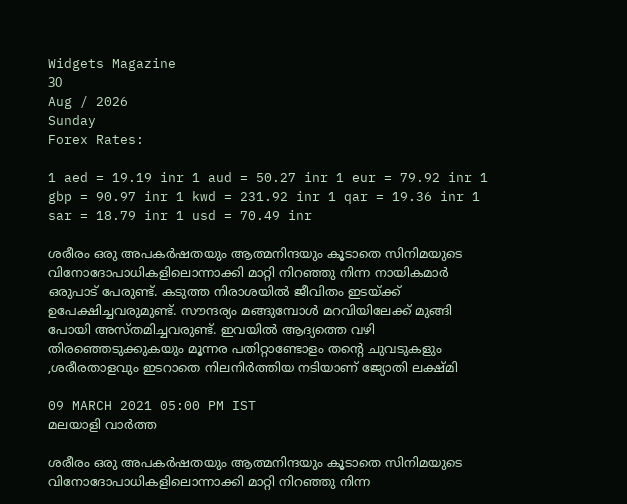Widgets Magazine
30
Aug / 2026
Sunday
Forex Rates:

1 aed = 19.19 inr 1 aud = 50.27 inr 1 eur = 79.92 inr 1 gbp = 90.97 inr 1 kwd = 231.92 inr 1 qar = 19.36 inr 1 sar = 18.79 inr 1 usd = 70.49 inr

ശരീരം ഒരു അപകര്‍ഷതയും ആത്മനിന്ദയും കൂടാതെ സിനിമയുടെ വിനോദോപാധികളിലൊന്നാക്കി മാറ്റി നിറഞ്ഞു നിന്ന നായികമാര്‍ ഒരുപാട് പേരുണ്ട്. കടുത്ത നിരാശയില്‍ ജീവിതം ഇടയ്ക്ക് ഉപേക്ഷിച്ചവരുമുണ്ട്. സൗന്ദര്യം മങ്ങുമ്പോള്‍ മറവിയിലേക്ക് മുങ്ങി പോയി അസ്തമിച്ചവരുണ്ട്. ഇവയില്‍ ആദ്യത്തെ വഴി തിരഞ്ഞെടുക്കുകയും മൂന്നര പതിറ്റാണ്ടോളം തന്റെ ചുവടുകളും ,ശരീരതാളവും ഇടറാതെ നിലനിര്‍ത്തിയ നടിയാണ് ജ്യോതി ലക്ഷ്മി

09 MARCH 2021 05:00 PM IST
മലയാളി വാര്‍ത്ത

ശരീരം ഒരു അപകര്‍ഷതയും ആത്മനിന്ദയും കൂടാതെ സിനിമയുടെ വിനോദോപാധികളിലൊന്നാക്കി മാറ്റി നിറഞ്ഞു നിന്ന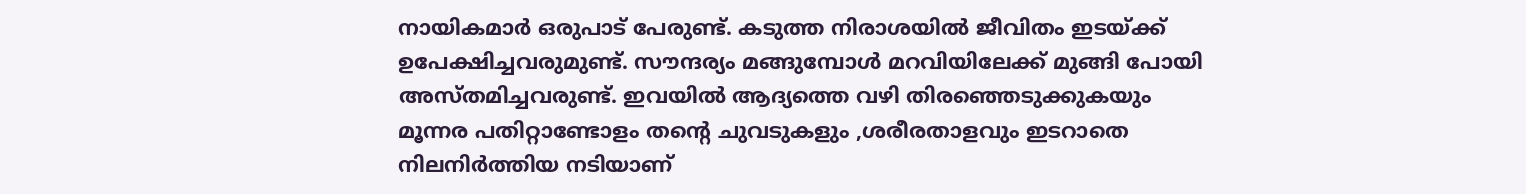നായികമാര്‍ ഒരുപാട് പേരുണ്ട്. കടുത്ത നിരാശയില്‍ ജീവിതം ഇടയ്ക്ക് ഉപേക്ഷിച്ചവരുമുണ്ട്. സൗന്ദര്യം മങ്ങുമ്പോള്‍ മറവിയിലേക്ക് മുങ്ങി പോയി അസ്തമിച്ചവരുണ്ട്. ഇവയില്‍ ആദ്യത്തെ വഴി തിരഞ്ഞെടുക്കുകയും മൂന്നര പതിറ്റാണ്ടോളം തന്റെ ചുവടുകളും ,ശരീരതാളവും ഇടറാതെ നിലനിര്‍ത്തിയ നടിയാണ്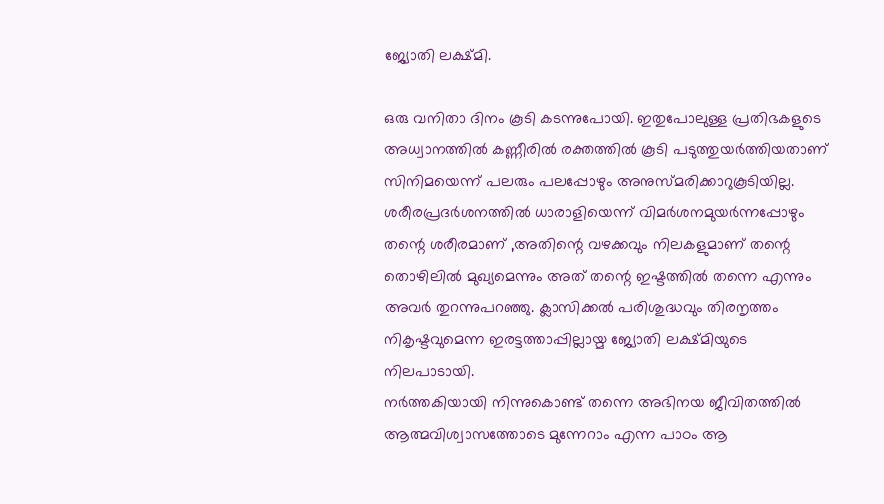ജ്യോതി ലക്ഷ്മി.

ഒരു വനിതാ ദിനം കൂടി കടന്നുപോയി. ഇതുപോലുള്ള പ്രതിഭകളുടെ അധ്വാനത്തില്‍ കണ്ണീരില്‍ രക്തത്തില്‍ കൂടി പടുത്തുയര്‍ത്തിയതാണ് സിനിമയെന്ന് പലരും പലപ്പോഴും അനുസ്മരിക്കാറുകൂടിയില്ല. ശരീരപ്രദര്‍ശനത്തില്‍ ധാരാളിയെന്ന് വിമര്‍ശനമുയര്‍ന്നപ്പോഴും തന്റെ ശരീരമാണ് ,അതിന്റെ വഴക്കവും നിലകളുമാണ് തന്റെ തൊഴിലില്‍ മുഖ്യമെന്നും അത് തന്റെ ഇഷ്ടത്തില്‍ തന്നെ എന്നും അവര്‍ തുറന്നുപറഞ്ഞു. ക്ലാസിക്കല്‍ പരിശുദ്ധവും തിരനൃത്തം നികൃഷ്ടവുമെന്ന ഇരട്ടത്താപ്പില്ലായ്മ ജ്യോതി ലക്ഷ്മിയുടെ നിലപാടായി.
നര്‍ത്തകിയായി നിന്നുകൊണ്ട് തന്നെ അഭിനയ ജീവിതത്തില്‍ ആത്മവിശ്വാസത്തോടെ മുന്നേറാം എന്ന പാഠം ആ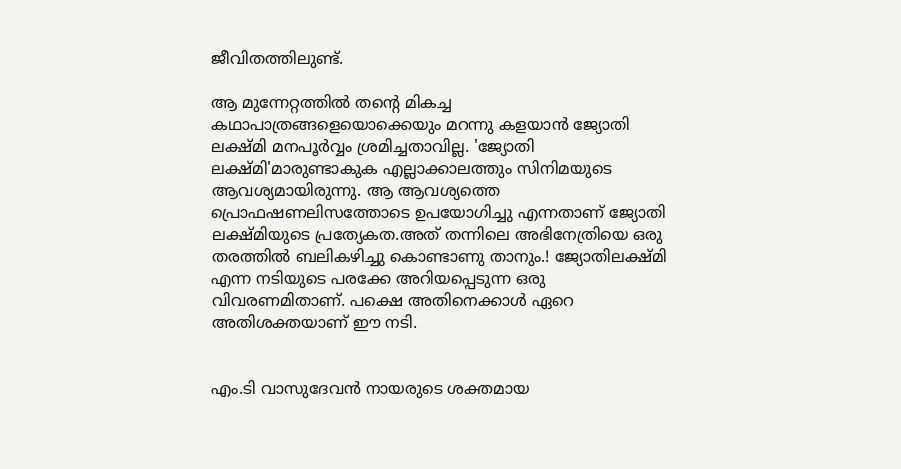ജീവിതത്തിലുണ്ട്.

ആ മുന്നേറ്റത്തില്‍ തന്റെ മികച്ച കഥാപാത്രങ്ങളെയൊക്കെയും മറന്നു കളയാന്‍ ജ്യോതി ലക്ഷ്മി മനപൂര്‍വ്വം ശ്രമിച്ചതാവില്ല. 'ജ്യോതി ലക്ഷ്മി'മാരുണ്ടാകുക എല്ലാക്കാലത്തും സിനിമയുടെ ആവശ്യമായിരുന്നു. ആ ആവശ്യത്തെ പ്രൊഫഷണലിസത്തോടെ ഉപയോഗിച്ചു എന്നതാണ് ജ്യോതി ലക്ഷ്മിയുടെ പ്രത്യേകത.അത് തന്നിലെ അഭിനേത്രിയെ ഒരു തരത്തില്‍ ബലികഴിച്ചു കൊണ്ടാണു താനും.! ജ്യോതിലക്ഷ്മി എന്ന നടിയുടെ പരക്കേ അറിയപ്പെടുന്ന ഒരു വിവരണമിതാണ്. പക്ഷെ അതിനെക്കാള്‍ ഏറെ അതിശക്തയാണ് ഈ നടി.


എം.ടി വാസുദേവന്‍ നായരുടെ ശക്തമായ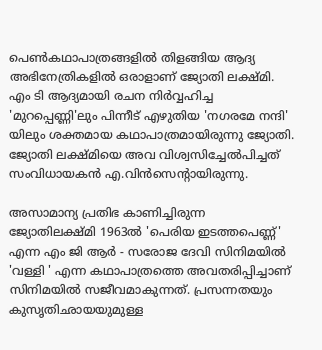പെണ്‍കഥാപാത്രങ്ങളില്‍ തിളങ്ങിയ ആദ്യ അഭിനേത്രികളില്‍ ഒരാളാണ് ജ്യോതി ലക്ഷ്മി. എം ടി ആദ്യമായി രചന നിര്‍വ്വഹിച്ച 'മുറപ്പെണ്ണി'ലും പിന്നീട് എഴുതിയ 'നഗരമേ നന്ദി' യിലും ശക്തമായ കഥാപാത്രമായിരുന്നു ജ്യോതി. ജ്യോതി ലക്ഷ്മിയെ അവ വിശ്വസിച്ചേല്‍പിച്ചത് സംവിധായകന്‍ എ.വിന്‍സെന്റായിരുന്നു.

അസാമാന്യ പ്രതിഭ കാണിച്ചിരുന്ന ജ്യോതിലക്ഷ്മി 1963ല്‍ 'പെരിയ ഇടത്തപെണ്ണ്' എന്ന എം ജി ആര്‍ - സരോജ ദേവി സിനിമയില്‍ 'വള്ളി ' എന്ന കഥാപാത്രത്തെ അവതരിപ്പിച്ചാണ് സിനിമയില്‍ സജീവമാകുന്നത്. പ്രസന്നതയും കുസൃതിഛായയുമുള്ള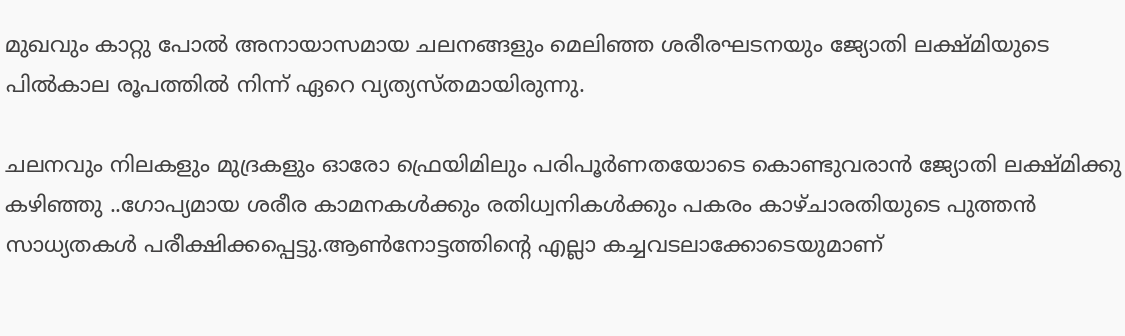മുഖവും കാറ്റു പോല്‍ അനായാസമായ ചലനങ്ങളും മെലിഞ്ഞ ശരീരഘടനയും ജ്യോതി ലക്ഷ്മിയുടെ പില്‍കാല രൂപത്തില്‍ നിന്ന് ഏറെ വ്യത്യസ്തമായിരുന്നു.

ചലനവും നിലകളും മുദ്രകളും ഓരോ ഫ്രെയിമിലും പരിപൂര്‍ണതയോടെ കൊണ്ടുവരാന്‍ ജ്യോതി ലക്ഷ്മിക്കു കഴിഞ്ഞു ..ഗോപ്യമായ ശരീര കാമനകള്‍ക്കും രതിധ്വനികള്‍ക്കും പകരം കാഴ്ചാരതിയുടെ പുത്തന്‍ സാധ്യതകള്‍ പരീക്ഷിക്കപ്പെട്ടു.ആണ്‍നോട്ടത്തിന്റെ എല്ലാ കച്ചവടലാക്കോടെയുമാണ്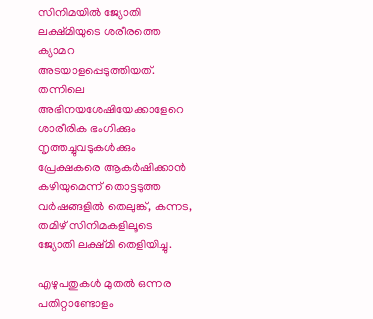സിനിമയില്‍ ജ്യോതി ലക്ഷ്മിയുടെ ശരീരത്തെ ക്യാമറ അടയാളപ്പെടുത്തിയത്. തന്നിലെ അഭിനയശേഷിയേക്കാളേറെ ശാരീരിക ഭംഗിക്കും നൃത്തച്ചുവടുകള്‍ക്കും പ്രേക്ഷകരെ ആകര്‍ഷിക്കാന്‍ കഴിയുമെന്ന് തൊട്ടടുത്ത വര്‍ഷങ്ങളില്‍ തെലുങ്ക്, കന്നട, തമിഴ് സിനിമകളിലൂടെ ജ്യോതി ലക്ഷ്മി തെളിയിച്ചു.

എഴുപതുകള്‍ മുതല്‍ ഒന്നര പതിറ്റാണ്ടോളം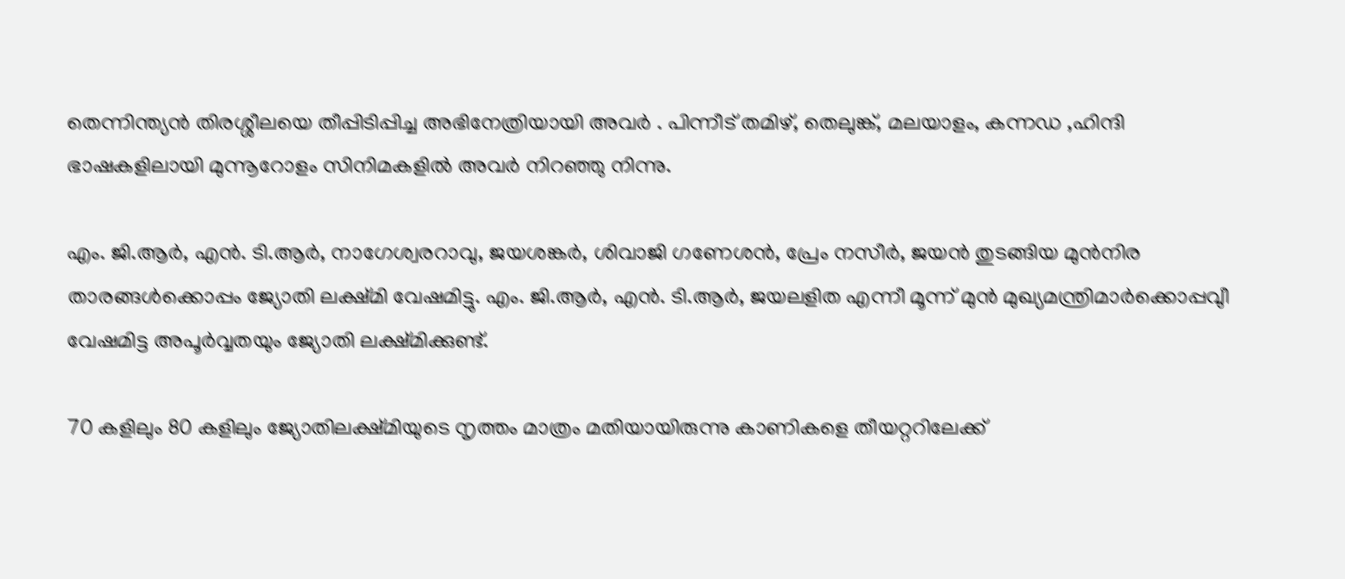തെന്നിന്ത്യന്‍ തിരശ്ശീലയെ തീപ്പിടിപ്പിച്ച അഭിനേത്രിയായി അവര്‍ . പിന്നീട് തമിഴ്, തെലുങ്ക്, മലയാളം, കന്നഡ ,ഹിന്ദി ഭാഷകളിലായി മുന്നൂറോളം സിനിമകളില്‍ അവര്‍ നിറഞ്ഞു നിന്നു.

എം. ജി.ആര്‍, എന്‍. ടി.ആര്‍, നാഗേശ്വരറാവു, ജയശങ്കര്‍, ശിവാജി ഗണേശന്‍, പ്രേം നസീര്‍, ജയന്‍ തുടങ്ങിയ മുന്‍നിര താരങ്ങള്‍ക്കൊപ്പം ജ്യോതി ലക്ഷ്മി വേഷമിട്ടു. എം. ജി.ആര്‍, എന്‍. ടി.ആര്‍, ജയലളിത എന്നീ മൂന്ന് മുന്‍ മുഖ്യമന്ത്രിമാര്‍ക്കൊപ്പവുീ വേഷമിട്ട അപൂര്‍വ്വതയും ജ്യോതി ലക്ഷ്മിക്കുണ്ട്.

70 കളിലും 80 കളിലും ജ്യോതിലക്ഷ്മിയുടെ നൃത്തം മാത്രം മതിയായിരുന്നു കാണികളെ തീയറ്ററിലേക്ക്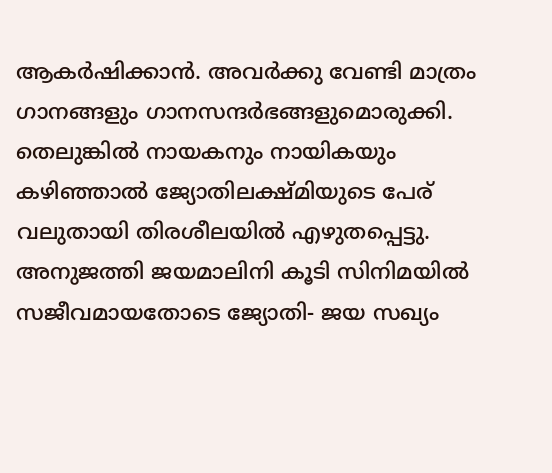ആകര്‍ഷിക്കാന്‍. അവര്‍ക്കു വേണ്ടി മാത്രം ഗാനങ്ങളും ഗാനസന്ദര്‍ഭങ്ങളുമൊരുക്കി. തെലുങ്കില്‍ നായകനും നായികയും കഴിഞ്ഞാല്‍ ജ്യോതിലക്ഷ്മിയുടെ പേര് വലുതായി തിരശീലയില്‍ എഴുതപ്പെട്ടു. അനുജത്തി ജയമാലിനി കൂടി സിനിമയില്‍ സജീവമായതോടെ ജ്യോതി- ജയ സഖ്യം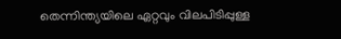തെന്നിന്ത്യയിലെ ഏറ്റവും വിലപിടിപ്പുള്ള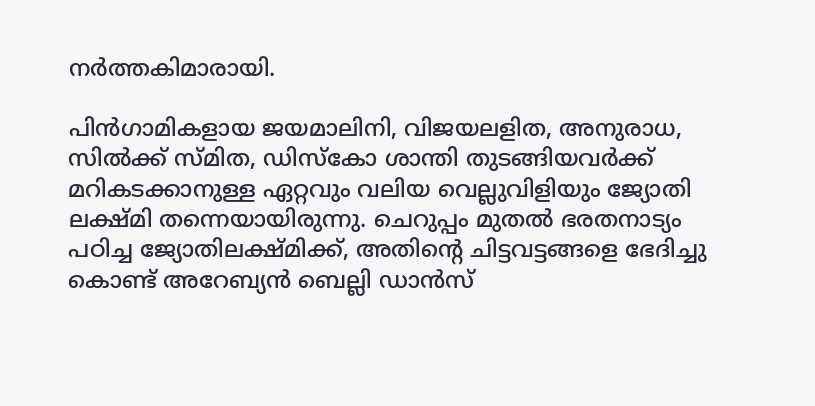നര്‍ത്തകിമാരായി.

പിന്‍ഗാമികളായ ജയമാലിനി, വിജയലളിത, അനുരാധ, സില്‍ക്ക് സ്മിത, ഡിസ്‌കോ ശാന്തി തുടങ്ങിയവര്‍ക്ക് മറികടക്കാനുള്ള ഏറ്റവും വലിയ വെല്ലുവിളിയും ജ്യോതി ലക്ഷ്മി തന്നെയായിരുന്നു. ചെറുപ്പം മുതല്‍ ഭരതനാട്യം പഠിച്ച ജ്യോതിലക്ഷ്മിക്ക്, അതിന്റെ ചിട്ടവട്ടങ്ങളെ ഭേദിച്ചു കൊണ്ട് അറേബ്യന്‍ ബെല്ലി ഡാന്‍സ്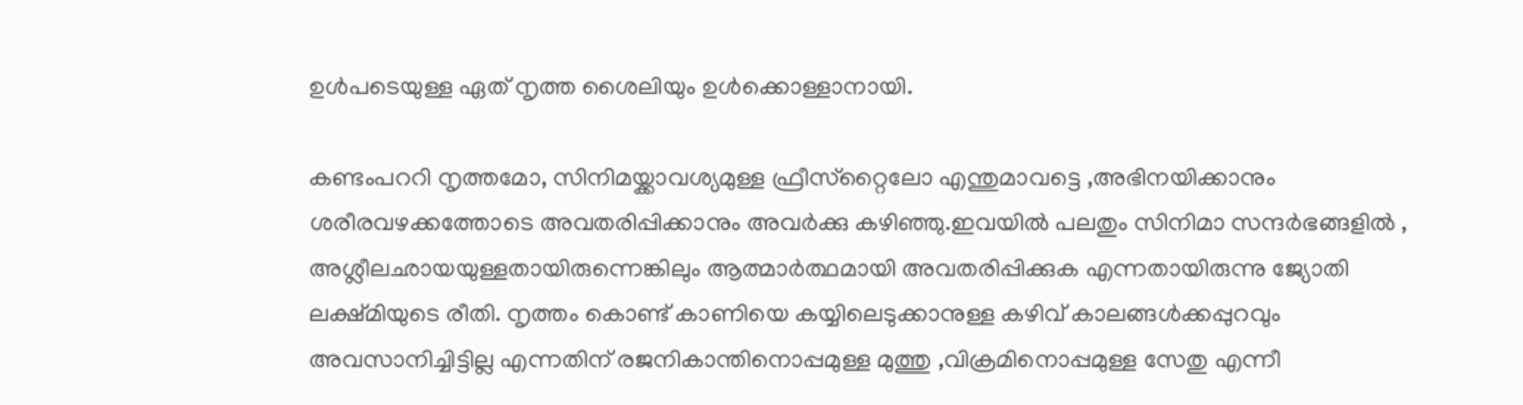ഉള്‍പടെയുള്ള ഏത് നൃത്ത ശൈലിയും ഉള്‍ക്കൊള്ളാനായി.

കണ്ടംപററി നൃത്തമോ, സിനിമയ്ക്കാവശ്യമുള്ള ഫ്രീസ്‌റ്റൈലോ എന്തുമാവട്ടെ ,അഭിനയിക്കാനും ശരീരവഴക്കത്തോടെ അവതരിപ്പിക്കാനും അവര്‍ക്കു കഴിഞ്ഞു.ഇവയില്‍ പലതും സിനിമാ സന്ദര്‍ഭങ്ങളില്‍ , അശ്ലീലഛായയുള്ളതായിരുന്നെങ്കിലും ആത്മാര്‍ത്ഥമായി അവതരിപ്പിക്കുക എന്നതായിരുന്നു ജ്യോതി ലക്ഷ്മിയുടെ രീതി. നൃത്തം കൊണ്ട് കാണിയെ കയ്യിലെടുക്കാനുള്ള കഴിവ് കാലങ്ങള്‍ക്കപ്പുറവും അവസാനിച്ചിട്ടില്ല എന്നതിന് രജനികാന്തിനൊപ്പമുള്ള മുത്തു ,വിക്രമിനൊപ്പമുള്ള സേതു എന്നീ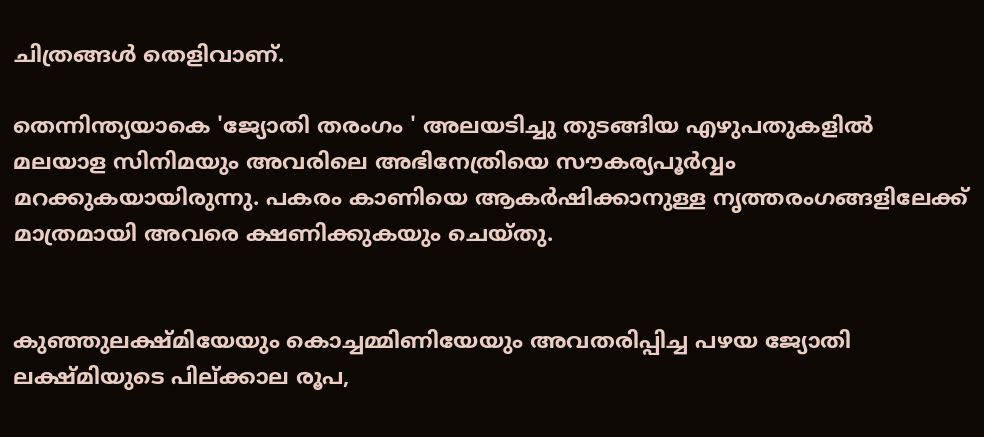ചിത്രങ്ങള്‍ തെളിവാണ്.

തെന്നിന്ത്യയാകെ 'ജ്യോതി തരംഗം ' അലയടിച്ചു തുടങ്ങിയ എഴുപതുകളില്‍ മലയാള സിനിമയും അവരിലെ അഭിനേത്രിയെ സൗകര്യപൂര്‍വ്വം മറക്കുകയായിരുന്നു. പകരം കാണിയെ ആകര്‍ഷിക്കാനുള്ള നൃത്തരംഗങ്ങളിലേക്ക് മാത്രമായി അവരെ ക്ഷണിക്കുകയും ചെയ്തു.


കുഞ്ഞുലക്ഷ്മിയേയും കൊച്ചമ്മിണിയേയും അവതരിപ്പിച്ച പഴയ ജ്യോതി ലക്ഷ്മിയുടെ പില്ക്കാല രൂപ,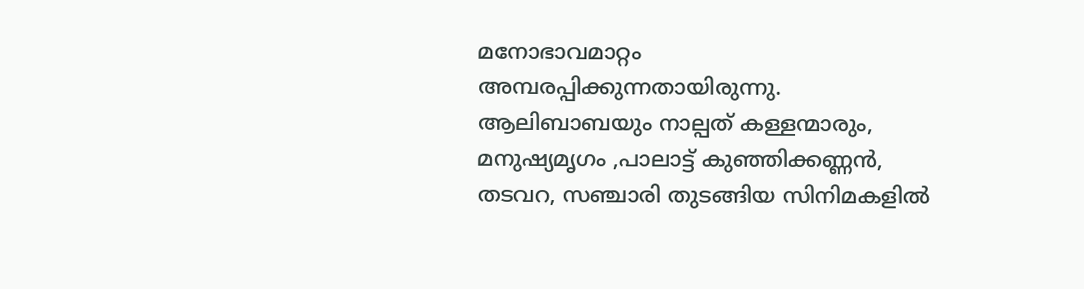മനോഭാവമാറ്റം അമ്പരപ്പിക്കുന്നതായിരുന്നു. ആലിബാബയും നാല്പത് കള്ളന്മാരും, മനുഷ്യമൃഗം ,പാലാട്ട് കുഞ്ഞിക്കണ്ണന്‍, തടവറ, സഞ്ചാരി തുടങ്ങിയ സിനിമകളില്‍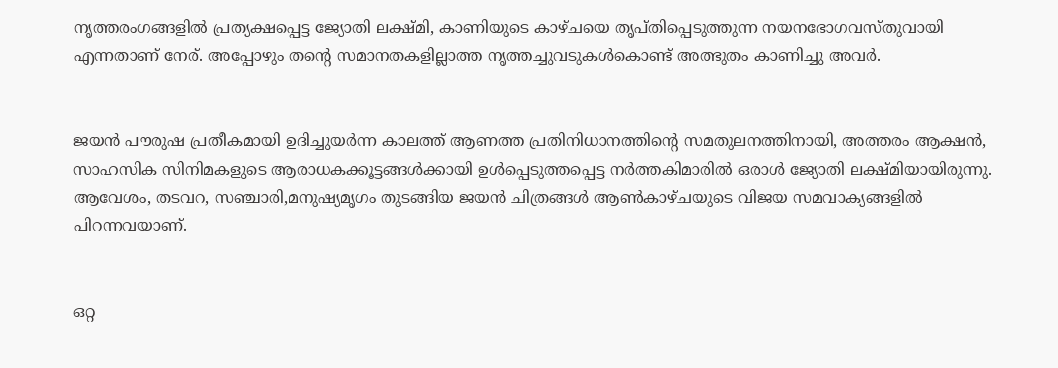നൃത്തരംഗങ്ങളില്‍ പ്രത്യക്ഷപ്പെട്ട ജ്യോതി ലക്ഷ്മി, കാണിയുടെ കാഴ്ചയെ തൃപ്തിപ്പെടുത്തുന്ന നയനഭോഗവസ്തുവായി എന്നതാണ് നേര്. അപ്പോഴും തന്റെ സമാനതകളില്ലാത്ത നൃത്തച്ചുവടുകള്‍കൊണ്ട് അത്ഭുതം കാണിച്ചു അവര്‍.


ജയന്‍ പൗരുഷ പ്രതീകമായി ഉദിച്ചുയര്‍ന്ന കാലത്ത് ആണത്ത പ്രതിനിധാനത്തിന്റെ സമതുലനത്തിനായി, അത്തരം ആക്ഷന്‍, സാഹസിക സിനിമകളുടെ ആരാധകക്കൂട്ടങ്ങള്‍ക്കായി ഉള്‍പ്പെടുത്തപ്പെട്ട നര്‍ത്തകിമാരില്‍ ഒരാള്‍ ജ്യോതി ലക്ഷ്മിയായിരുന്നു. ആവേശം, തടവറ, സഞ്ചാരി,മനുഷ്യമൃഗം തുടങ്ങിയ ജയന്‍ ചിത്രങ്ങള്‍ ആണ്‍കാഴ്ചയുടെ വിജയ സമവാക്യങ്ങളില്‍ പിറന്നവയാണ്.


ഒറ്റ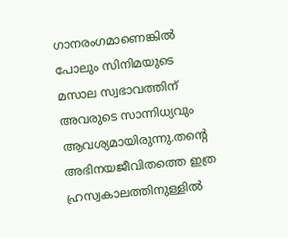ഗാനരംഗമാണെങ്കില്‍ പോലും സിനിമയുടെ മസാല സ്വഭാവത്തിന് അവരുടെ സാന്നിധ്യവും ആവശ്യമായിരുന്നു.തന്റെ അഭിനയജീവിതത്തെ ഇത്ര ഹ്രസ്വകാലത്തിനുള്ളില്‍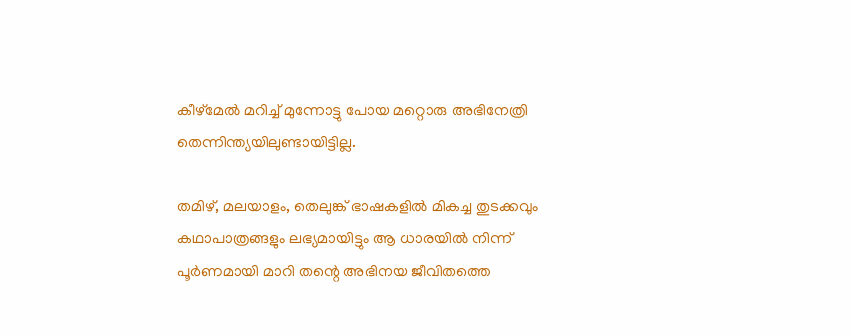കീഴ്‌മേല്‍ മറിച്ച് മുന്നോട്ടു പോയ മറ്റൊരു അഭിനേത്രി തെന്നിന്ത്യയിലുണ്ടായിട്ടില്ല.

തമിഴ്, മലയാളം, തെലുങ്ക് ഭാഷകളില്‍ മികച്ച തുടക്കവും കഥാപാത്രങ്ങളും ലഭ്യമായിട്ടും ആ ധാരയില്‍ നിന്ന് പൂര്‍ണമായി മാറി തന്റെ അഭിനയ ജീവിതത്തെ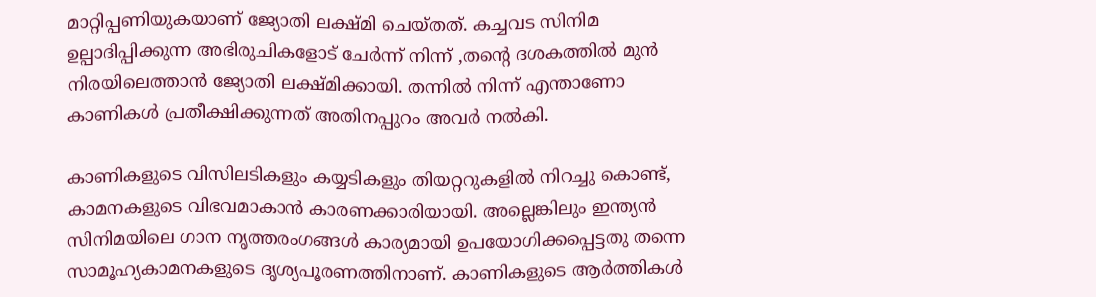മാറ്റിപ്പണിയുകയാണ് ജ്യോതി ലക്ഷ്മി ചെയ്തത്. കച്ചവട സിനിമ ഉല്പാദിപ്പിക്കുന്ന അഭിരുചികളോട് ചേര്‍ന്ന് നിന്ന് ,തന്റെ ദശകത്തില്‍ മുന്‍ നിരയിലെത്താന്‍ ജ്യോതി ലക്ഷ്മിക്കായി. തന്നില്‍ നിന്ന് എന്താണോ കാണികൾ പ്രതീക്ഷിക്കുന്നത് അതിനപ്പുറം അവര്‍ നല്‍കി.

കാണികളുടെ വിസിലടികളും കയ്യടികളും തിയറ്ററുകളില്‍ നിറച്ചു കൊണ്ട്, കാമനകളുടെ വിഭവമാകാൻ കാരണക്കാരിയായി. അല്ലെങ്കിലും ഇന്ത്യന്‍ സിനിമയിലെ ഗാന നൃത്തരംഗങ്ങള്‍ കാര്യമായി ഉപയോഗിക്കപ്പെട്ടതു തന്നെ സാമൂഹ്യകാമനകളുടെ ദൃശ്യപൂരണത്തിനാണ്. കാണികളുടെ ആര്‍ത്തികള്‍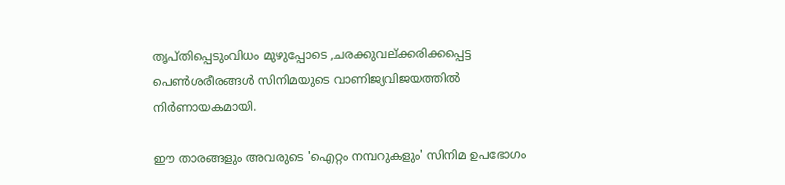തൃപ്തിപ്പെടുംവിധം മുഴുപ്പോടെ ,ചരക്കുവല്ക്കരിക്കപ്പെട്ട പെണ്‍ശരീരങ്ങള്‍ സിനിമയുടെ വാണിജ്യവിജയത്തില്‍ നിര്‍ണായകമായി.

ഈ താരങ്ങളും അവരുടെ 'ഐറ്റം നമ്പറുകളും' സിനിമ ഉപഭോഗം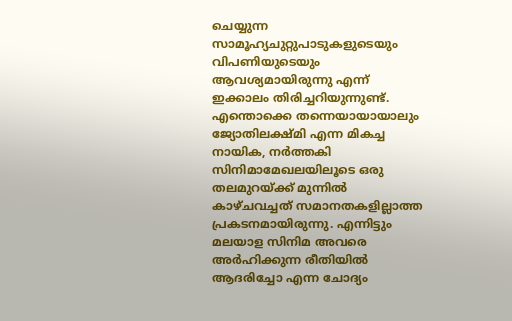ചെയ്യുന്ന സാമൂഹ്യചുറ്റുപാടുകളുടെയും വിപണിയുടെയും ആവശ്യമായിരുന്നു എന്ന് ഇക്കാലം തിരിച്ചറിയുന്നുണ്ട്. എന്തൊക്കെ തന്നെയായായാലും ജ്യോതിലക്ഷ്മി എന്ന മികച്ച നായിക, നര്‍ത്തകി സിനിമാമേഖലയിലൂടെ ഒരു തലമുറയ്ക്ക് മുന്നില്‍ കാഴ്ചവച്ചത് സമാനതകളില്ലാത്ത പ്രകടനമായിരുന്നു. എന്നിട്ടും മലയാള സിനിമ അവരെ അര്‍ഹിക്കുന്ന രീതിയില്‍ ആദരിച്ചോ എന്ന ചോദ്യം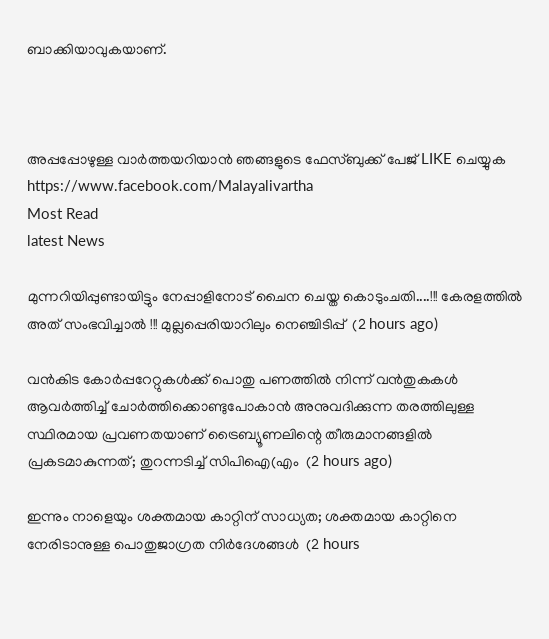ബാക്കിയാവുകയാണ്.



അപ്പപ്പോഴുള്ള വാര്‍ത്തയറിയാന്‍ ഞങ്ങളുടെ ഫേസ്‌ബുക്ക്‌ പേജ് LIKE ചെയ്യുക
https://www.facebook.com/Malayalivartha
Most Read
latest News

മുന്നറിയിപ്പുണ്ടായിട്ടും നേപ്പാളിനോട് ചൈന ചെയ്ത കൊടുംചതി....!!! കേരളത്തിൽ അത് സംഭവിച്ചാൽ !!! മുല്ലപ്പെരിയാറിലും നെഞ്ചിടിപ്പ്  (2 hours ago)

വൻകിട കോർപ്പറേറ്റുകൾക്ക് പൊതു പണത്തിൽ നിന്ന് വൻതുകകൾ ആവർത്തിച്ച് ചോർത്തിക്കൊണ്ടുപോകാൻ അനുവദിക്കുന്ന തരത്തിലുള്ള സ്ഥിരമായ പ്രവണതയാണ് ട്രൈബ്യൂണലിന്റെ തീരുമാനങ്ങളിൽ പ്രകടമാകുന്നത്; തുറന്നടിച്ച് സിപിഐ(എം  (2 hours ago)

ഇന്നും നാളെയും ശക്തമായ കാറ്റിന് സാധ്യത; ശക്തമായ കാറ്റിനെ നേരിടാനുള്ള പൊതുജാഗ്രത നിർദേശങ്ങൾ  (2 hours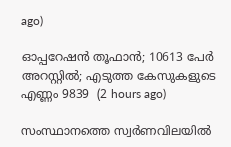ago)

ഓപ്പറേഷന്‍ തൂഫാന്‍; 10613 പേർ അറസ്റ്റിൽ; എടുത്ത കേസുകളുടെ എണ്ണം 9839  (2 hours ago)

സംസ്ഥാനത്തെ സ്വർണവിലയിൽ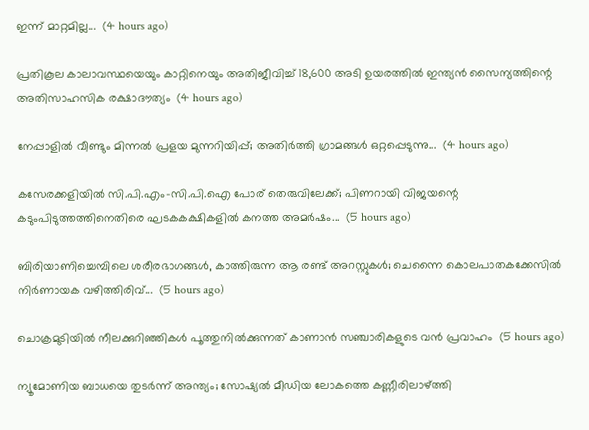ഇന്ന് മാറ്റമില്ല...  (4 hours ago)

പ്രതികൂല കാലാവസ്ഥയെയും കാറ്റിനെയും അതിജീവിച്ച് 18,600 അടി ഉയരത്തിൽ ഇന്ത്യൻ സൈന്യത്തിന്റെ അതിസാഹസിക രക്ഷാദൗത്യം  (4 hours ago)

നേപ്പാളിൽ വീണ്ടും മിന്നൽ പ്രളയ മുന്നറിയിപ്പ്; അതിർത്തി ഗ്രാമങ്ങൾ ഒറ്റപ്പെടുന്നു...  (4 hours ago)

കസേരക്കളിയിൽ സി.പി.എം-സി.പി.ഐ പോര് തെരുവിലേക്ക്; പിണറായി വിജയന്റെ കടുംപിടുത്തത്തിനെതിരെ ഘടകകക്ഷികളിൽ കനത്ത അമർഷം...  (5 hours ago)

ബിരിയാണിച്ചെമ്പിലെ ശരീരഭാഗങ്ങൾ, കാത്തിരുന്ന ആ രണ്ട് അറസ്റ്റുകൾ; ചെന്നൈ കൊലപാതകക്കേസിൽ നിർണായക വഴിത്തിരിവ്...  (5 hours ago)

ചൊക്രമുടിയിൽ നീലക്കുറിഞ്ഞികൾ പൂത്തുനിൽക്കുന്നത് കാണാൻ സഞ്ചാരികളുടെ വൻ പ്രവാഹം  (5 hours ago)

ന്യൂമോണിയ ബാധയെ തുടർന്ന് അന്ത്യം; സോഷ്യൽ മീഡിയ ലോകത്തെ കണ്ണീരിലാഴ്ത്തി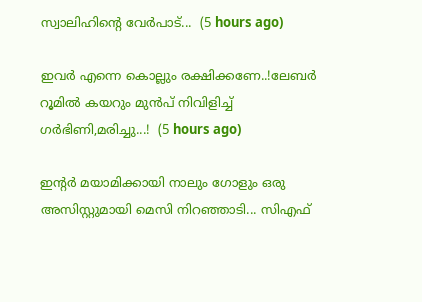സ്വാലിഹിന്റെ വേർപാട്...  (5 hours ago)

ഇവർ എന്നെ കൊല്ലും രക്ഷിക്കണേ..!ലേബർ റൂമിൽ കയറും മുൻപ് നിവിളിച്ച് ഗർഭിണി,മരിച്ചു...!  (5 hours ago)

ഇന്റർ മയാമിക്കായി നാലും ഗോളും ഒരു അസിസ്റ്റുമായി മെസി നിറഞ്ഞാടി... സിഎഫ്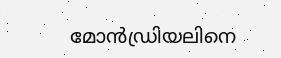മോൻഡ്രിയലിനെ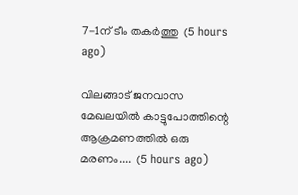7-1ന് ടീം തകർത്തു  (5 hours ago)

വിലങ്ങാട് ജനവാസ മേഖലയിൽ കാട്ടുപോത്തിന്റെ ആക്രമണത്തിൽ ഒരു മരണം....  (5 hours ago)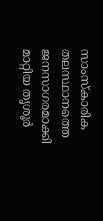സാംസ്കാരിക തലസ്ഥാനത്തെ ജനസാഗരമാക്കി മാറ്റിയ തൃശൂർ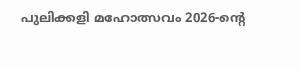പുലിക്കളി മഹോത്സവം 2026-ന്റെ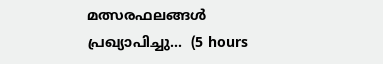മത്സരഫലങ്ങൾ പ്രഖ്യാപിച്ചു...  (5 hours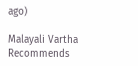ago)

Malayali Vartha Recommends